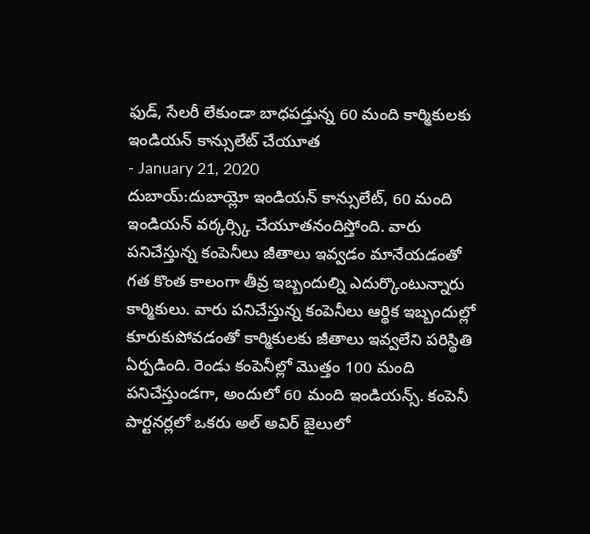ఫుడ్, సేలరీ లేకుండా బాధపడ్తున్న 60 మంది కార్మికులకు ఇండియన్ కాన్సులేట్ చేయూత
- January 21, 2020
దుబాయ్:దుబాయ్లో ఇండియన్ కాన్సులేట్, 60 మంది ఇండియన్ వర్కర్స్కి చేయూతనందిస్తోంది. వారు పనిచేస్తున్న కంపెనీలు జీతాలు ఇవ్వడం మానేయడంతో గత కొంత కాలంగా తీవ్ర ఇబ్బందుల్ని ఎదుర్కొంటున్నారు కార్మికులు. వారు పనిచేస్తున్న కంపెనీలు ఆర్థిక ఇబ్బందుల్లో కూరుకుపోవడంతో కార్మికులకు జీతాలు ఇవ్వలేని పరిస్థితి ఏర్పడింది. రెండు కంపెనీల్లో మొత్తం 100 మంది పనిచేస్తుండగా, అందులో 60 మంది ఇండియన్స్. కంపెనీ పార్టనర్లలో ఒకరు అల్ అవిర్ జైలులో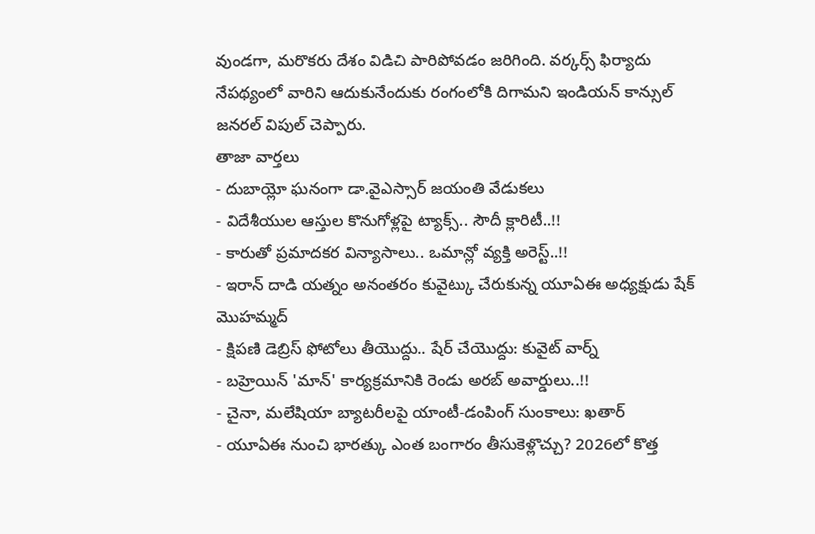వుండగా, మరొకరు దేశం విడిచి పారిపోవడం జరిగింది. వర్కర్స్ ఫిర్యాదు నేపథ్యంలో వారిని ఆదుకునేందుకు రంగంలోకి దిగామని ఇండియన్ కాన్సుల్ జనరల్ విపుల్ చెప్పారు.
తాజా వార్తలు
- దుబాయ్లో ఘనంగా డా.వైఎస్సార్ జయంతి వేడుకలు
- విదేశీయుల ఆస్తుల కొనుగోళ్లపై ట్యాక్స్.. సౌదీ క్లారిటీ..!!
- కారుతో ప్రమాదకర విన్యాసాలు.. ఒమాన్లో వ్యక్తి అరెస్ట్..!!
- ఇరాన్ దాడి యత్నం అనంతరం కువైట్కు చేరుకున్న యూఏఈ అధ్యక్షుడు షేక్ మొహమ్మద్
- క్షిపణి డెబ్రిస్ ఫోటోలు తీయొద్దు.. షేర్ చేయొద్దు: కువైట్ వార్న్
- బహ్రెయిన్ 'మాన్' కార్యక్రమానికి రెండు అరబ్ అవార్డులు..!!
- చైనా, మలేషియా బ్యాటరీలపై యాంటీ-డంపింగ్ సుంకాలు: ఖతార్
- యూఏఈ నుంచి భారత్కు ఎంత బంగారం తీసుకెళ్లొచ్చు? 2026లో కొత్త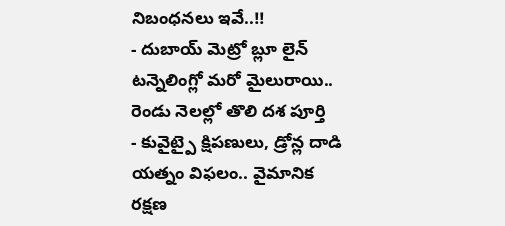నిబంధనలు ఇవే..!!
- దుబాయ్ మెట్రో బ్లూ లైన్ టన్నెలింగ్లో మరో మైలురాయి.. రెండు నెలల్లో తొలి దశ పూర్తి
- కువైట్పై క్షిపణులు, డ్రోన్ల దాడి యత్నం విఫలం.. వైమానిక రక్షణ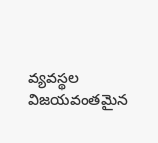వ్యవస్థల విజయవంతమైన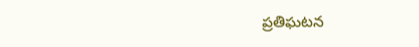ప్రతిఘటన